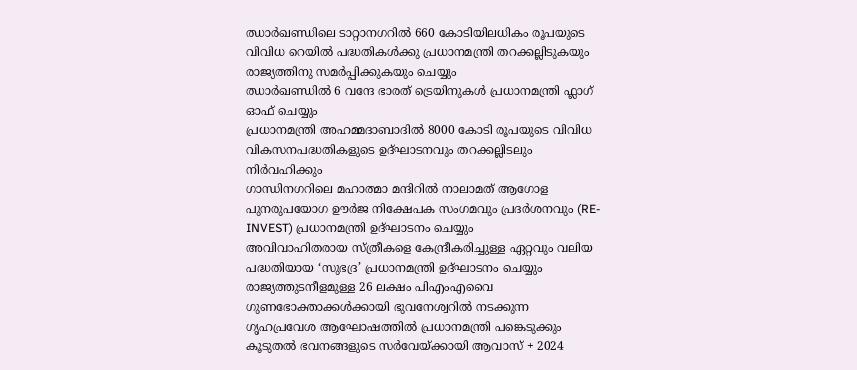ഝാർഖണ്ഡിലെ ടാറ്റാനഗറിൽ 660 കോടിയിലധികം രൂപയുടെ വിവിധ റെയിൽ പദ്ധതികൾക്കു പ്രധാനമന്ത്രി തറക്കല്ലിടുകയും രാജ്യത്തിനു സമർപ്പിക്കുകയും ചെയ്യും
ഝാർഖണ്ഡിൽ 6 വന്ദേ ഭാരത് ട്രെയിനുകൾ പ്രധാനമന്ത്രി ഫ്ലാഗ് ഓഫ് ചെയ്യും
പ്രധാനമന്ത്രി അഹമ്മദാബാദിൽ 8000 കോടി രൂപയുടെ വിവിധ വികസനപദ്ധതികളുടെ ഉദ്ഘാടനവും തറക്കല്ലിടലും നിർവഹിക്കും
ഗാന്ധിനഗറിലെ മഹാത്മാ മന്ദിറിൽ നാലാമത് ആഗോള പുനരുപയോഗ ഊർജ നിക്ഷേപക സംഗമവും പ്രദർശനവും (RE-INVEST) പ്രധാനമന്ത്രി ഉദ്ഘാടനം ചെയ്യും
അവിവാഹിതരായ സ്ത്രീകളെ കേന്ദ്രീകരിച്ചുള്ള ഏറ്റവും വലിയ പദ്ധതിയായ ‘സുഭദ്ര’ പ്രധാനമന്ത്രി ഉദ്ഘാടനം ചെയ്യും
രാജ്യത്തുടനീളമുള്ള 26 ലക്ഷം പിഎംഎവൈ ഗുണഭോക്താക്കൾക്കായി ഭുവനേശ്വറിൽ നടക്കുന്ന ഗൃഹപ്രവേശ ആഘോഷത്തിൽ പ്രധാനമന്ത്രി പങ്കെടുക്കും
കൂടുതൽ ഭവനങ്ങളുടെ സർവേയ്ക്കായി ആവാസ് + 2024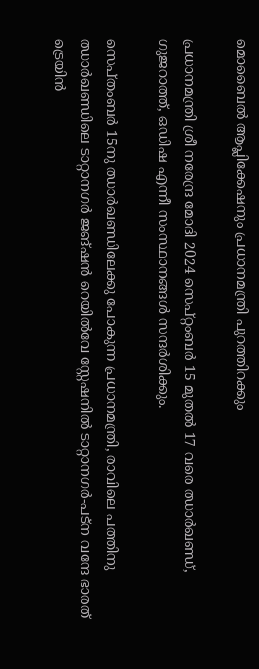മൊബൈൽ ആപ്ലിക്കേഷനും പ്രധാനമന്ത്രി പുറത്തിറക്കും

പ്രധാനമന്ത്രി ശ്രീ നരേന്ദ്ര മോദി 2024 സെപ്റ്റംബർ 15 മുതൽ 17 വരെ ഝാർഖണ്ഡ്, ഗുജറാത്ത്, ഒഡിഷ എന്നീ സംസ്ഥാനങ്ങൾ സന്ദർശിക്കും.

സെപ്തംബർ 15നു ഝാർഖണ്ഡിലേക്കു പോകുന്ന പ്രധാനമന്ത്രി, രാവിലെ പത്തിനു ഝാർഖണ്ഡിലെ ടാറ്റാനഗർ ജങ്ഷൻ റെയിൽവേ സ്റ്റേഷനിൽ ടാറ്റാനഗർ-പട്ന വന്ദേ ഭാരത് ട്രെയിൻ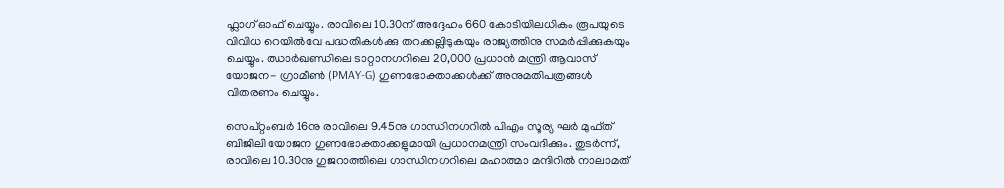ഫ്ലാഗ് ഓഫ് ചെയ്യും. രാവിലെ 10.30ന് അദ്ദേഹം 660 കോടിയിലധികം രൂപയുടെ വിവിധ റെയിൽവേ പദ്ധതികൾക്കു തറക്കല്ലിടുകയും രാജ്യത്തിനു സമർപ്പിക്കുകയും ചെയ്യും. ഝാർഖണ്ഡിലെ ടാറ്റാനഗറിലെ 20,000 പ്രധാൻ മന്ത്രി ആവാസ് യോജന- ഗ്രാമീൺ (PMAY-G) ഗുണഭോക്താക്കൾക്ക് അനുമതിപത്രങ്ങൾ വിതരണം ചെയ്യും.

സെപ്റ്റംബർ 16നു രാവിലെ 9.45നു ഗാന്ധിനഗറിൽ പിഎം സൂര്യ ഘർ മുഫ്ത് ബിജിലി യോജന ഗുണഭോക്താക്കളുമായി പ്രധാനമന്ത്രി സംവദിക്കും. തുടർന്ന്, രാവിലെ 10.30നു ഗുജറാത്തിലെ ഗാന്ധിനഗറിലെ മഹാത്മാ മന്ദിറിൽ നാലാമത്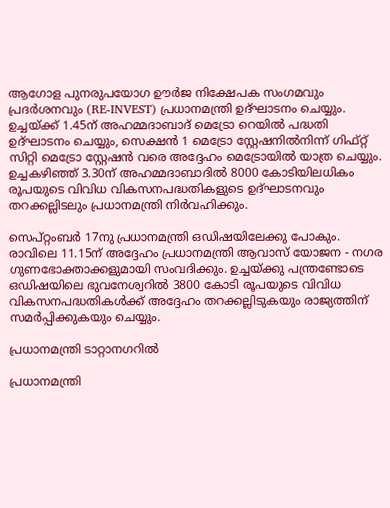ആഗോള പുനരുപയോഗ ഊർജ നിക്ഷേപക സംഗമവും പ്രദർശനവും (RE-INVEST) പ്രധാനമന്ത്രി ഉദ്ഘാടനം ചെയ്യും. ഉച്ചയ്ക്ക് 1.45ന് അഹമ്മദാബാദ് മെട്രോ റെയിൽ പദ്ധതി ഉദ്ഘാടനം ചെയ്യും, സെക്ഷൻ 1 മെട്രോ സ്റ്റേഷനിൽനിന്ന് ഗിഫ്റ്റ് സിറ്റി മെട്രോ സ്റ്റേഷൻ വരെ അദ്ദേഹം മെട്രോയിൽ യാത്ര ചെയ്യും. ഉച്ചകഴിഞ്ഞ് 3.30ന് അഹമ്മദാബാദിൽ 8000 കോടിയിലധികം രൂപയുടെ വിവിധ വികസനപദ്ധതികളുടെ ഉദ്ഘാടനവും തറക്കല്ലിടലും പ്രധാനമന്ത്രി നിർവഹിക്കും.

സെപ്റ്റംബർ 17നു പ്രധാനമന്ത്രി ഒഡിഷയിലേക്കു പോകും. രാവിലെ 11.15ന് അദ്ദേഹം പ്രധാനമന്ത്രി ആവാസ് യോജന - നഗര ഗുണഭോക്താക്കളുമായി സംവദിക്കും. ഉച്ചയ്ക്കു പന്ത്രണ്ടോടെ ഒഡിഷയിലെ ഭുവനേശ്വറിൽ 3800 കോടി രൂപയുടെ വിവിധ വികസനപദ്ധതികൾക്ക് അദ്ദേഹം തറക്കല്ലിടുകയും രാജ്യത്തിന് സമർപ്പിക്കുകയും ചെയ്യും.

പ്രധാനമന്ത്രി ടാറ്റാനഗറിൽ

പ്രധാനമന്ത്രി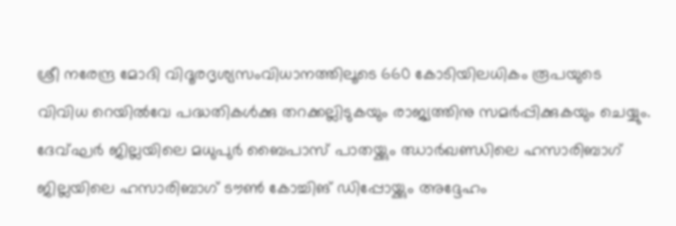ശ്രീ നരേന്ദ്ര മോദി വിദൂരദൃശ്യസംവിധാനത്തിലൂടെ 660 കോടിയിലധികം രൂപയുടെ വിവിധ റെയിൽവേ പദ്ധതികൾക്കു തറക്കല്ലിടുകയും രാജ്യത്തിനു സമർപ്പിക്കുകയും ചെയ്യും. ദേവ്ഘർ ജില്ലയിലെ മധുപുർ ബൈപാസ് പാതയ്ക്കും ഝാർഖണ്ഡിലെ ഹസാരിബാഗ് ജില്ലയിലെ ഹസാരിബാഗ് ടൗൺ കോച്ചിങ് ഡിപ്പോയ്ക്കും അദ്ദേഹം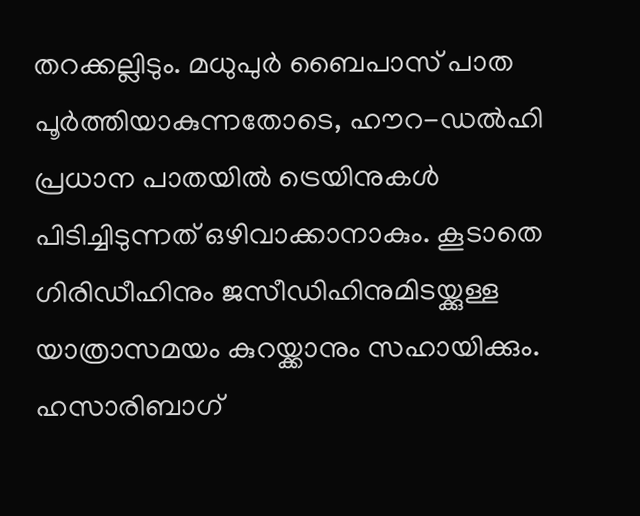തറക്കല്ലിടും. മധുപുർ ബൈപാസ് പാത പൂർത്തിയാകുന്നതോടെ, ഹൗറ-ഡൽഹി പ്രധാന പാതയിൽ ട്രെയിനുകൾ പിടിച്ചിടുന്നത് ഒഴിവാക്കാനാകും. കൂടാതെ ഗിരിഡീഹിനും ജസീഡിഹിനുമിടയ്ക്കുള്ള യാത്രാസമയം കുറയ്ക്കാനും സഹായിക്കും. ഹസാരിബാഗ്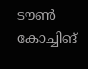ടൗൺ കോച്ചിങ്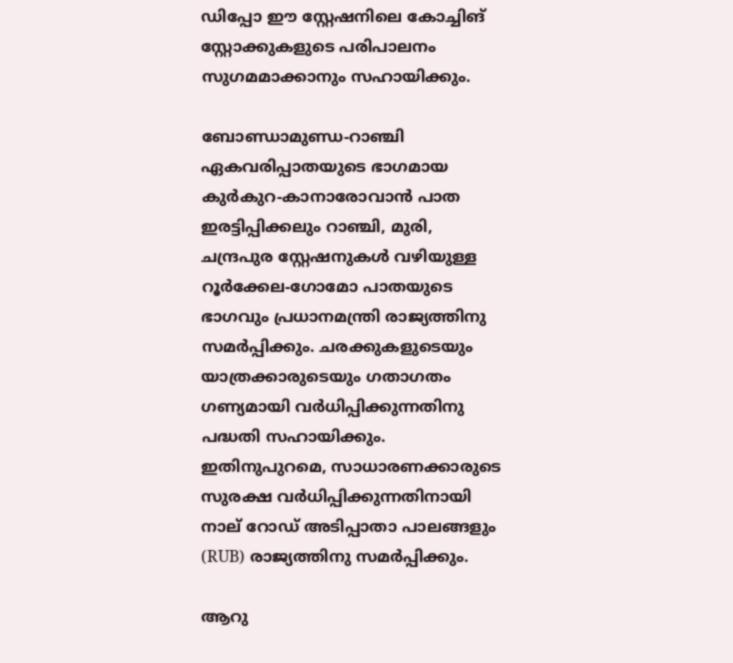ഡിപ്പോ ഈ സ്റ്റേഷനിലെ കോച്ചിങ് സ്റ്റോക്കുകളുടെ പരിപാലനം സുഗമമാക്കാനും സഹായിക്കും.

ബോണ്ഡാമുണ്ഡ-റാഞ്ചി ഏകവരിപ്പാതയുടെ ഭാഗമായ കുർകുറ-കാനാരോവാൻ പാത ഇരട്ടിപ്പിക്കലും റാഞ്ചി, മുരി, ചന്ദ്രപുര സ്റ്റേഷനുകൾ വഴിയുള്ള റൂർക്കേല-ഗോമോ പാതയുടെ ഭാഗവും പ്രധാനമന്ത്രി രാജ്യത്തിനു സമർപ്പിക്കും. ചരക്കുകളുടെയും യാത്രക്കാരുടെയും ഗതാഗതം ഗണ്യമായി വർധിപ്പിക്കുന്നതിനു പദ്ധതി സഹായിക്കും. ഇതിനുപുറമെ, സാധാരണക്കാരുടെ സുരക്ഷ വർധിപ്പിക്കുന്നതിനായി നാല് റോഡ് അടിപ്പാതാ പാലങ്ങളും (RUB) രാജ്യത്തിനു സമർപ്പിക്കും.

ആറു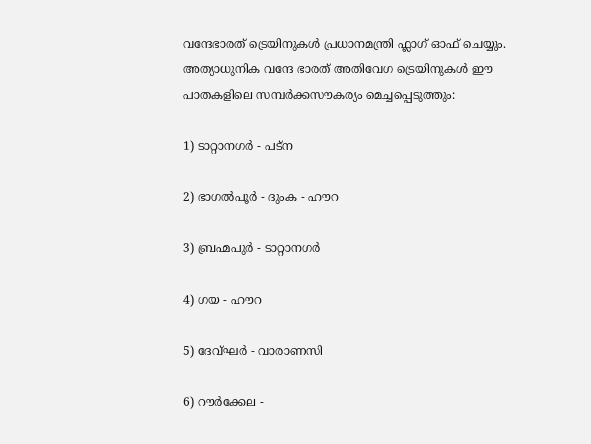വന്ദേഭാരത് ട്രെയിനുകൾ പ്രധാനമന്ത്രി ഫ്ലാഗ് ഓഫ് ചെയ്യും. അത്യാധുനിക വന്ദേ ഭാരത് അതിവേഗ ട്രെയിനുകൾ ഈ പാതകളിലെ സമ്പർക്കസൗകര്യം മെച്ചപ്പെടുത്തും:

1) ടാറ്റാനഗർ - പട്ന

2) ഭാഗൽപൂർ - ദുംക - ഹൗറ

3) ബ്രഹ്മപുർ - ടാറ്റാനഗർ

4) ഗയ - ഹൗറ

5) ദേവ്ഘർ - വാരാണസി

6) റൗർക്കേല -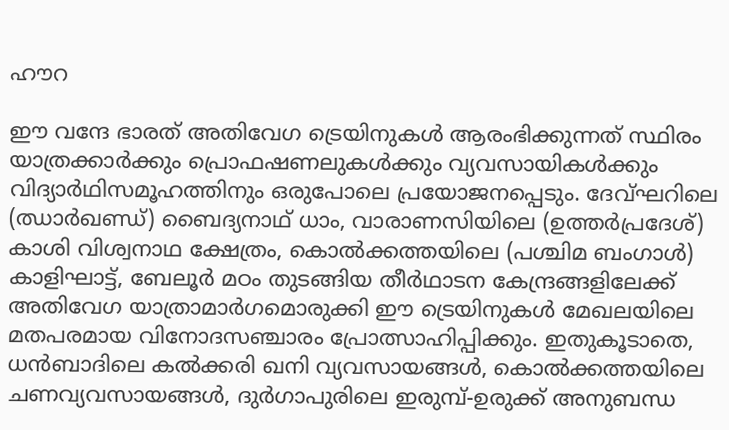ഹൗറ

ഈ വന്ദേ ഭാരത് അതിവേഗ ട്രെയിനുകൾ ആരംഭിക്കുന്നത് സ്ഥിരം യാത്രക്കാർക്കും പ്രൊഫഷണലുകൾക്കും വ്യവസായികൾക്കും വിദ്യാർഥിസമൂഹത്തിനും ഒരുപോലെ പ്രയോജനപ്പെടും. ദേവ്ഘറിലെ (ഝാർഖണ്ഡ്) ബൈദ്യനാഥ് ധാം, വാരാണസിയിലെ (ഉത്തർപ്രദേശ്) കാശി വിശ്വനാഥ ക്ഷേത്രം, കൊൽക്കത്തയിലെ (പശ്ചിമ ബംഗാൾ) കാളിഘാട്ട്, ബേലൂർ മഠം തുടങ്ങിയ തീർഥാടന കേന്ദ്രങ്ങളിലേക്ക് അതിവേഗ യാത്രാമാർഗമൊരുക്കി ഈ ട്രെയിനുകൾ മേഖലയിലെ മതപരമായ വിനോദസഞ്ചാരം പ്രോത്സാഹിപ്പിക്കും. ഇതുകൂടാതെ, ധൻബാദിലെ കൽക്കരി ഖനി വ്യവസായങ്ങൾ, കൊൽക്കത്തയിലെ ചണവ്യവസായങ്ങൾ, ദുർഗാപുരിലെ ഇരുമ്പ്-ഉരുക്ക് അനുബന്ധ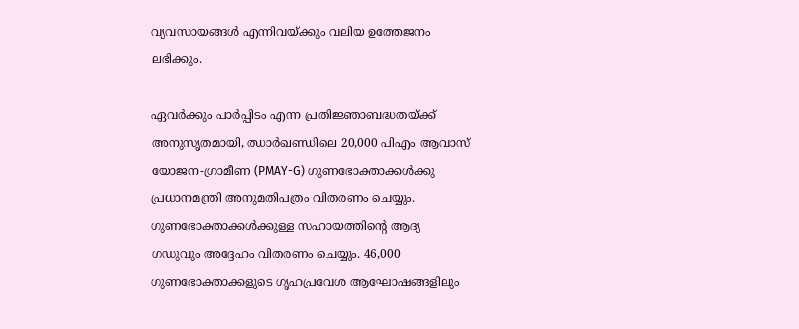വ്യവസായങ്ങൾ എന്നിവയ്ക്കും വലിയ ഉത്തേജനം ലഭിക്കും.

ഏവർക്കും പാർപ്പിടം എന്ന പ്രതിജ്ഞാബദ്ധതയ്ക്ക് അനുസൃതമായി, ഝാർഖണ്ഡിലെ 20,000 പിഎം ആവാസ് യോജന-ഗ്രാമീണ (PMAY-G) ഗുണഭോക്താക്കൾക്കു പ്രധാനമന്ത്രി അനുമതിപത്രം വിതരണം ചെയ്യും. ഗുണഭോക്താക്കൾക്കുള്ള സഹായത്തിന്റെ ആദ്യ ഗഡുവും അദ്ദേഹം വിതരണം ചെയ്യും. 46,000 ഗുണഭോക്താക്കളുടെ ഗൃഹപ്രവേശ ആഘോഷങ്ങളിലും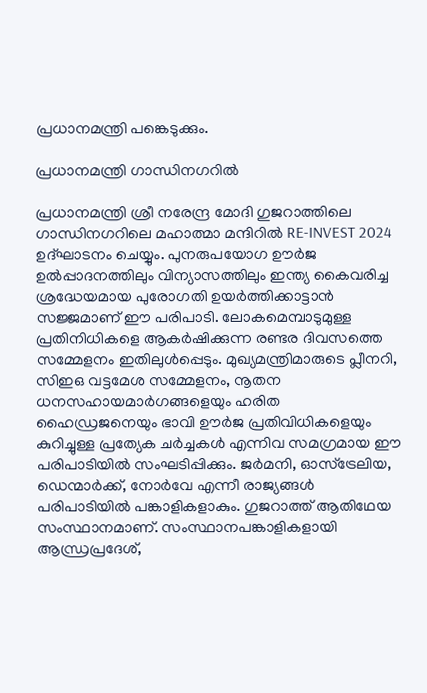പ്രധാനമന്ത്രി പങ്കെടുക്കും.

പ്രധാനമന്ത്രി ഗാന്ധിനഗറിൽ

പ്രധാനമന്ത്രി ശ്രീ നരേന്ദ്ര മോദി ഗുജറാത്തിലെ ഗാന്ധിനഗറിലെ മഹാത്മാ മന്ദിറിൽ RE-INVEST 2024 ഉദ്ഘാടനം ചെയ്യും. പുനരുപയോഗ ഊർജ ഉൽപ്പാദനത്തിലും വിന്യാസത്തിലും ഇന്ത്യ കൈവരിച്ച ശ്രദ്ധേയമായ പുരോഗതി ഉയർത്തിക്കാട്ടാൻ സജ്ജമാണ് ഈ പരിപാടി. ലോകമെമ്പാടുമുള്ള പ്രതിനിധികളെ ആകർഷിക്കുന്ന രണ്ടര ദിവസത്തെ സമ്മേളനം ഇതിലുൾപ്പെടും. മുഖ്യമന്ത്രിമാരുടെ പ്ലീനറി, സിഇഒ വട്ടമേശ സമ്മേളനം, നൂതന ധനസഹായമാർഗങ്ങളെയും ഹരിത ഹൈഡ്രജനെയും ഭാവി ഊർജ പ്രതിവിധികളെയും കുറിച്ചുള്ള പ്രത്യേക ചർച്ചകൾ എന്നിവ സമഗ്രമായ ഈ പരിപാടിയിൽ സംഘടിപ്പിക്കും. ജർമനി, ഓസ്‌ട്രേലിയ, ഡെന്മാർക്ക്, നോർവേ എന്നീ രാജ്യങ്ങൾ പരിപാടിയിൽ പങ്കാളികളാകും. ഗുജറാത്ത് ആതിഥേയ സംസ്ഥാനമാണ്. സംസ്ഥാനപങ്കാളികളായി ആന്ധ്രപ്രദേശ്,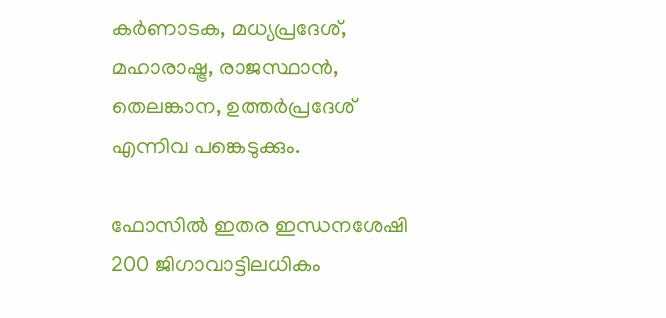കർണാടക, മധ്യപ്രദേശ്, മഹാരാഷ്ട്ര, രാജസ്ഥാൻ, തെലങ്കാന, ഉത്തർപ്രദേശ് എന്നിവ പങ്കെടുക്കും.

ഫോസിൽ ഇതര ഇന്ധനശേഷി 200 ജിഗാവാട്ടിലധികം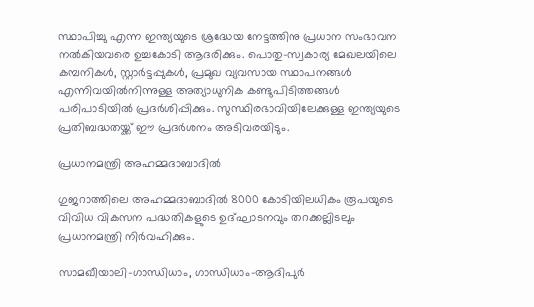സ്ഥാപിച്ചു എന്ന ഇന്ത്യയുടെ ശ്രദ്ധേയ നേട്ടത്തിനു പ്രധാന സംഭാവന നൽകിയവരെ ഉച്ചകോടി ആദരിക്കും. പൊതു-സ്വകാര്യ മേഖലയിലെ കമ്പനികൾ, സ്റ്റാർട്ടപ്പുകൾ, പ്രമുഖ വ്യവസായ സ്ഥാപനങ്ങൾ എന്നിവയിൽനിന്നുള്ള അത്യാധുനിക കണ്ടുപിടിത്തങ്ങൾ പരിപാടിയിൽ പ്രദർശിപ്പിക്കും. സുസ്ഥിരഭാവിയിലേക്കുള്ള ഇന്ത്യയുടെ പ്രതിബദ്ധതയ്ക്ക് ഈ പ്രദർശനം അടിവരയിടും.

പ്രധാനമന്ത്രി അഹമ്മദാബാദിൽ

ഗുജറാത്തിലെ അഹമ്മദാബാദിൽ 8000 കോടിയിലധികം രൂപയുടെ വിവിധ വികസന പദ്ധതികളുടെ ഉദ്ഘാടനവും തറക്കല്ലിടലും പ്രധാനമന്ത്രി നിർവഹിക്കും.

സാമഖീയാലി-ഗാന്ധിധാം, ഗാന്ധിധാം-ആദിപുർ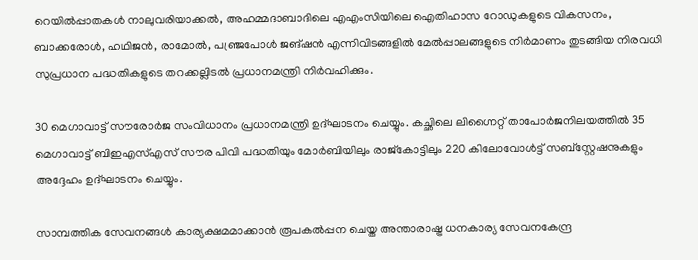റെയിൽപ്പാതകൾ നാലുവരിയാക്കൽ, അഹമ്മദാബാദിലെ എഎംസിയിലെ ഐതിഹാസ റോഡുകളുടെ വികസനം, ബാക്കരോൾ, ഹഥിജൻ, രാമോൽ, പഞ്ജ്രപോൾ ജങ്ഷൻ എന്നിവിടങ്ങളിൽ മേൽപ്പാലങ്ങളുടെ നിർമാണം തുടങ്ങിയ നിരവധി സുപ്രധാന പദ്ധതികളുടെ തറക്കല്ലിടൽ പ്രധാനമന്ത്രി നിർവഹിക്കും.

30 മെഗാവാട്ട് സൗരോർജ സംവിധാനം പ്രധാനമന്ത്രി ഉദ്ഘാടനം ചെയ്യും. കച്ഛിലെ ലിഗ്നൈറ്റ് താപോർജനിലയത്തിൽ 35 മെഗാവാട്ട് ബിഇഎസ്എസ് സൗര പിവി പദ്ധതിയും മോർബിയിലും രാജ്‌കോട്ടിലും 220 കിലോവോൾട്ട് സബ്‌സ്റ്റേഷനുകളും അദ്ദേഹം ഉദ്ഘാടനം ചെയ്യും.

സാമ്പത്തിക സേവനങ്ങൾ കാര്യക്ഷമമാക്കാൻ രൂപകൽപ്പന ചെയ്ത അന്താരാഷ്ട്ര ധനകാര്യ സേവനകേന്ദ്ര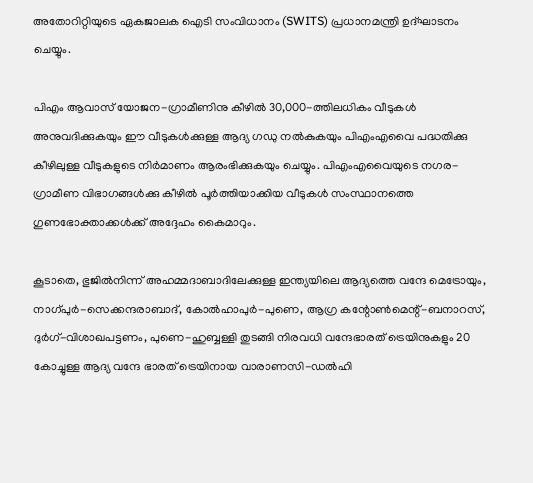അതോറിറ്റിയുടെ ഏകജാലക ഐടി സംവിധാനം (SWITS) പ്രധാനമന്ത്രി ഉദ്ഘാടനം ചെയ്യും.

പിഎം ആവാസ് യോജന-ഗ്രാമീണിനു കീഴിൽ 30,000-ത്തിലധികം വീടുകൾ അനുവദിക്കുകയും ഈ വീടുകൾക്കുള്ള ആദ്യ ഗഡു നൽകുകയും പിഎംഎവൈ പദ്ധതിക്കു കീഴിലുള്ള വീടുകളുടെ നിർമാണം ആരംഭിക്കുകയും ചെയ്യും. പിഎംഎവൈയുടെ നഗര-ഗ്രാമീണ വിഭാഗങ്ങൾക്കു കീഴിൽ പൂർത്തിയാക്കിയ വീടുകൾ സംസ്ഥാനത്തെ ഗുണഭോക്താക്കൾക്ക് അദ്ദേഹം കൈമാറും.

കൂടാതെ, ഭുജിൽനിന്ന് അഹമ്മദാബാദിലേക്കുള്ള ഇന്ത്യയിലെ ആദ്യത്തെ വന്ദേ മെട്രോയും, നാഗ്പുർ-സെക്കന്ദരാബാദ്, കോൽഹാപുർ-പുണെ, ആഗ്ര കന്റോൺമെന്റ്-ബനാറസ്, ദുർഗ്-വിശാഖപട്ടണം, പുണെ-ഹുബ്ബള്ളി തുടങ്ങി നിരവധി വന്ദേഭാരത് ട്രെയിനുകളും 20 കോച്ചുള്ള ആദ്യ വന്ദേ ഭാരത് ട്രെയിനായ വാരാണസി-ഡൽഹി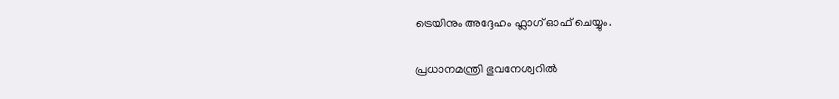ട്രെയിനും അദ്ദേഹം ഫ്ലാഗ് ഓഫ് ചെയ്യും.

പ്രധാനമന്ത്രി ഭുവനേശ്വറിൽ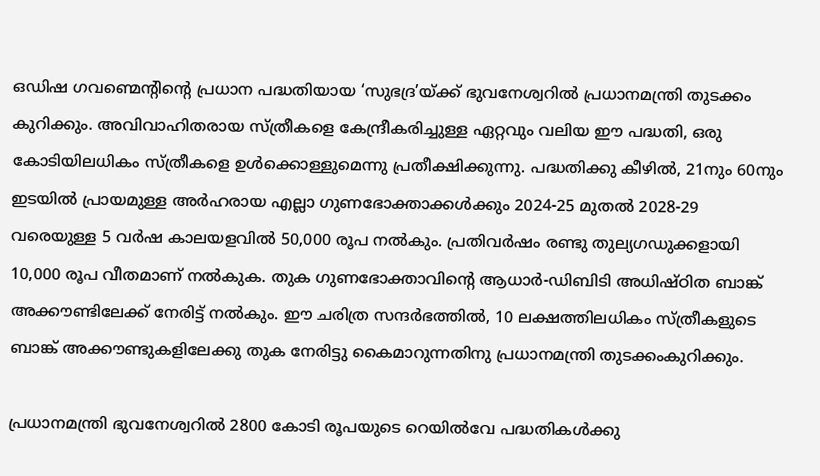ഒഡിഷ ഗവണ്മെന്റിന്റെ പ്രധാന പദ്ധതിയായ ‘സുഭദ്ര’യ്ക്ക് ഭുവനേശ്വറിൽ പ്രധാനമന്ത്രി തുടക്കം കുറിക്കും. അവിവാഹിതരായ സ്ത്രീകളെ കേന്ദ്രീകരിച്ചുള്ള ഏറ്റവും വലിയ ഈ പദ്ധതി, ഒരു കോടിയിലധികം സ്ത്രീകളെ ഉൾക്കൊള്ളുമെന്നു പ്രതീക്ഷിക്കുന്നു. പദ്ധതിക്കു കീഴിൽ, 21നും 60നും ഇടയിൽ പ്രായമുള്ള അർഹരായ എല്ലാ ഗുണഭോക്താക്കൾക്കും 2024-25 മുതൽ 2028-29 വരെയുള്ള 5 വർഷ കാലയളവിൽ 50,000 രൂപ നൽകും. പ്രതിവർഷം രണ്ടു തുല്യഗഡുക്കളായി 10,000 രൂപ വീതമാണ് നൽകുക. തുക ഗുണഭോക്താവിന്റെ ആധാർ-ഡിബിടി അധിഷ്ഠിത ബാങ്ക് അക്കൗണ്ടിലേക്ക് നേരിട്ട് നൽകും. ഈ ചരിത്ര സന്ദർഭത്തിൽ, 10 ലക്ഷത്തിലധികം സ്ത്രീകളുടെ ബാങ്ക് അക്കൗണ്ടുകളിലേക്കു തുക നേരിട്ടു കൈമാറുന്നതിനു പ്രധാനമന്ത്രി തുടക്കംകുറിക്കും.

പ്രധാനമന്ത്രി ഭുവനേശ്വറിൽ 2800 കോടി രൂപയുടെ റെയിൽവേ പദ്ധതികൾക്കു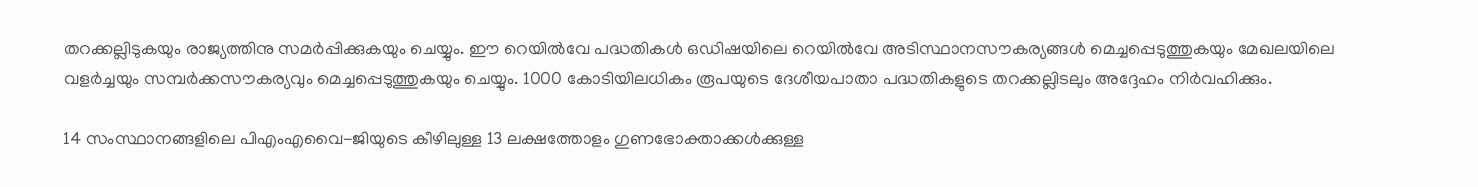തറക്കല്ലിടുകയും രാജ്യത്തിനു സമർപ്പിക്കുകയും ചെയ്യും. ഈ റെയിൽവേ പദ്ധതികൾ ഒഡിഷയിലെ റെയിൽവേ അടിസ്ഥാനസൗകര്യങ്ങൾ മെച്ചപ്പെടുത്തുകയും മേഖലയിലെ വളർച്ചയും സമ്പർക്കസൗകര്യവും മെച്ചപ്പെടുത്തുകയും ചെയ്യും. 1000 കോടിയിലധികം രൂപയുടെ ദേശീയപാതാ പദ്ധതികളുടെ തറക്കല്ലിടലും അദ്ദേഹം നിർവഹിക്കും.

14 സംസ്ഥാനങ്ങളിലെ പിഎംഎവൈ-ജിയുടെ കീഴിലുള്ള 13 ലക്ഷത്തോളം ഗുണഭോക്താക്കൾക്കുള്ള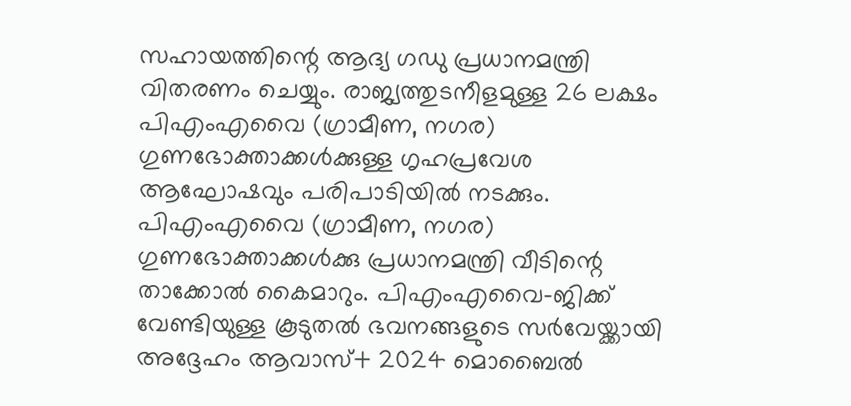സഹായത്തിന്റെ ആദ്യ ഗഡു പ്രധാനമന്ത്രി വിതരണം ചെയ്യും. രാജ്യത്തുടനീളമുള്ള 26 ലക്ഷം പിഎംഎവൈ (ഗ്രാമീണ, നഗര) ഗുണഭോക്താക്കൾക്കുള്ള ഗൃഹപ്രവേശ ആഘോഷവും പരിപാടിയിൽ നടക്കും. പിഎംഎവൈ (ഗ്രാമീണ, നഗര) ഗുണഭോക്താക്കൾക്കു പ്രധാനമന്ത്രി വീടിന്റെ താക്കോൽ കൈമാറും. പിഎംഎവൈ-ജിക്ക് വേണ്ടിയുള്ള കൂടുതൽ ഭവനങ്ങളുടെ സർവേയ്ക്കായി അദ്ദേഹം ആവാസ്+ 2024 മൊബൈൽ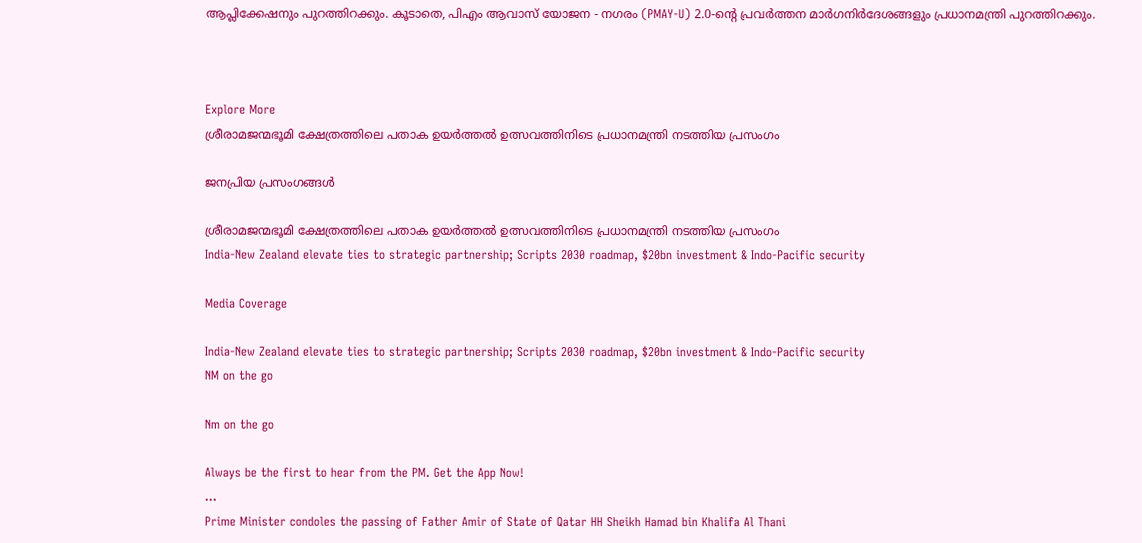ആപ്ലിക്കേഷനും പുറത്തിറക്കും. കൂടാതെ, പിഎം ആവാസ് യോജന - നഗരം (PMAY-U) 2.0-ന്റെ പ്രവർത്തന മാർഗനിർദേശങ്ങളും പ്രധാനമന്ത്രി പുറത്തിറക്കും.



Explore More
ശ്രീരാമജന്മഭൂമി ക്ഷേത്രത്തിലെ പതാക ഉയർത്തൽ ഉത്സവത്തിനിടെ പ്രധാനമന്ത്രി നടത്തിയ പ്രസംഗം

ജനപ്രിയ പ്രസംഗങ്ങൾ

ശ്രീരാമജന്മഭൂമി ക്ഷേത്രത്തിലെ പതാക ഉയർത്തൽ ഉത്സവത്തിനിടെ പ്രധാനമന്ത്രി നടത്തിയ പ്രസംഗം
India-New Zealand elevate ties to strategic partnership; Scripts 2030 roadmap, $20bn investment & Indo-Pacific security

Media Coverage

India-New Zealand elevate ties to strategic partnership; Scripts 2030 roadmap, $20bn investment & Indo-Pacific security
NM on the go

Nm on the go

Always be the first to hear from the PM. Get the App Now!
...
Prime Minister condoles the passing of Father Amir of State of Qatar HH Sheikh Hamad bin Khalifa Al Thani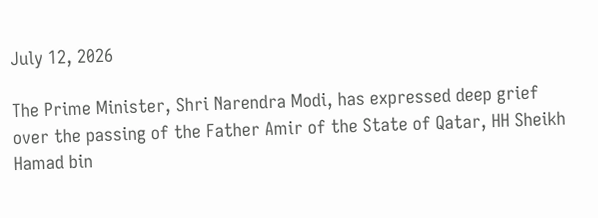July 12, 2026

The Prime Minister, Shri Narendra Modi, has expressed deep grief over the passing of the Father Amir of the State of Qatar, HH Sheikh Hamad bin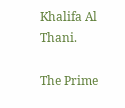Khalifa Al Thani.

The Prime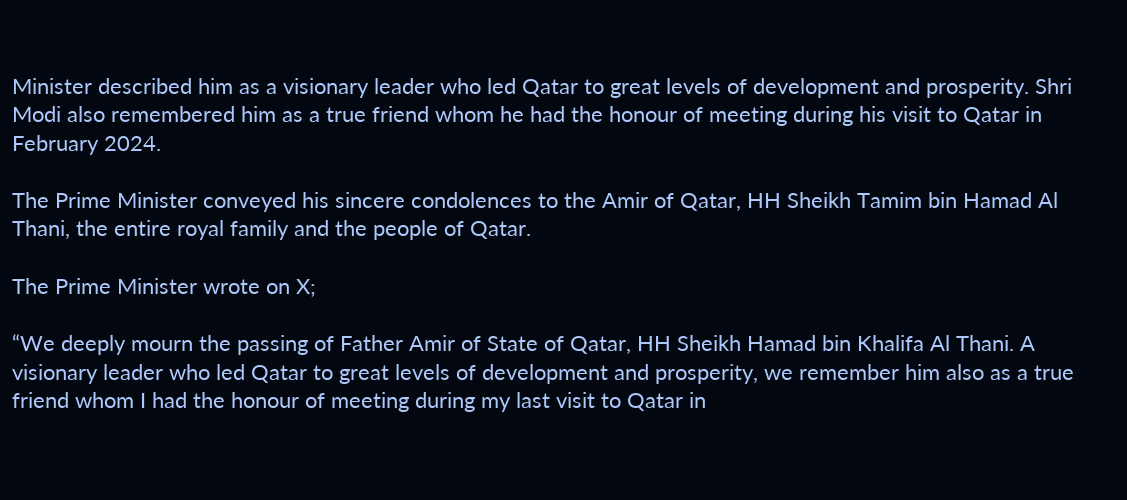Minister described him as a visionary leader who led Qatar to great levels of development and prosperity. Shri Modi also remembered him as a true friend whom he had the honour of meeting during his visit to Qatar in February 2024.

The Prime Minister conveyed his sincere condolences to the Amir of Qatar, HH Sheikh Tamim bin Hamad Al Thani, the entire royal family and the people of Qatar.

The Prime Minister wrote on X;

“We deeply mourn the passing of Father Amir of State of Qatar, HH Sheikh Hamad bin Khalifa Al Thani. A visionary leader who led Qatar to great levels of development and prosperity, we remember him also as a true friend whom I had the honour of meeting during my last visit to Qatar in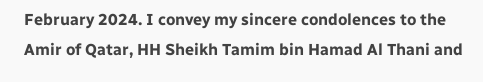February 2024. I convey my sincere condolences to the Amir of Qatar, HH Sheikh Tamim bin Hamad Al Thani and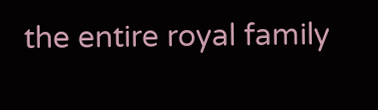the entire royal family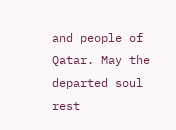and people of Qatar. May the departed soul rest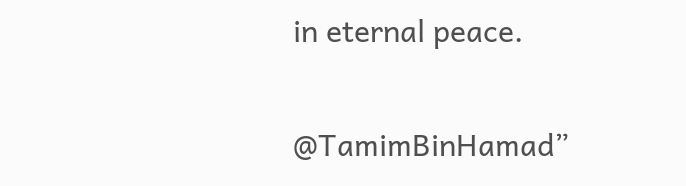in eternal peace.

@TamimBinHamad”